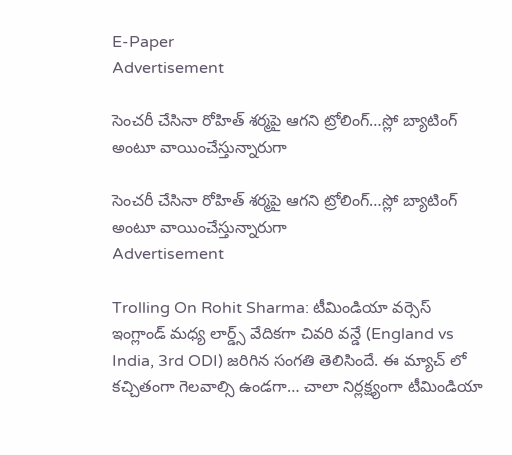E-Paper
Advertisement

సెంచ‌రీ చేసినా రోహిత్ శ‌ర్మ‌పై ఆగ‌ని ట్రోలింగ్…స్లో బ్యాటింగ్ అంటూ వాయించేస్తున్నారుగా

సెంచ‌రీ చేసినా రోహిత్ శ‌ర్మ‌పై ఆగ‌ని ట్రోలింగ్…స్లో బ్యాటింగ్ అంటూ వాయించేస్తున్నారుగా
Advertisement

Trolling On Rohit Sharma: టీమిండియా వర్సెస్ ఇంగ్లాండ్ మధ్య లార్డ్స్ వేదికగా చివరి వన్డే (England vs India, 3rd ODI) జరిగిన సంగతి తెలిసిందే. ఈ మ్యాచ్ లో కచ్చితంగా గెలవాల్సి ఉండగా… చాలా నిర్లక్ష్యంగా టీమిండియా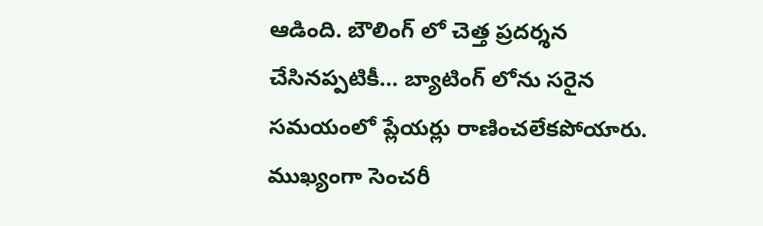ఆడింది. బౌలింగ్ లో చెత్త ప్రదర్శన చేసినప్పటికీ… బ్యాటింగ్ లోను సరైన సమయంలో ప్లేయర్లు రాణించలేకపోయారు. ముఖ్యంగా సెంచరీ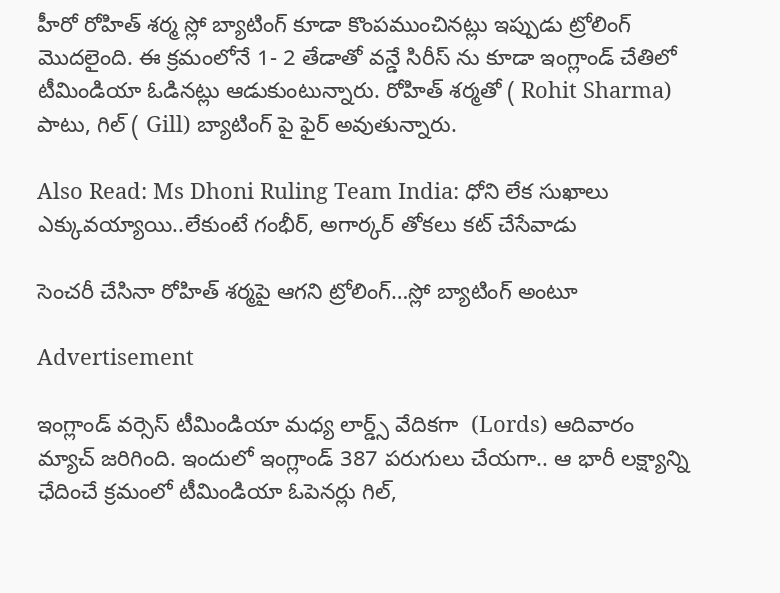హీరో రోహిత్ శర్మ స్లో బ్యాటింగ్ కూడా కొంపముంచినట్లు ఇప్పుడు ట్రోలింగ్ మొదలైంది. ఈ క్ర‌మంలోనే 1- 2 తేడాతో వ‌న్డే సిరీస్ ను కూడా ఇంగ్లాండ్ చేతిలో టీమిండియా ఓడిన‌ట్లు ఆడుకుంటున్నారు. రోహిత్ శ‌ర్మ‌తో ( Rohit Sharma) పాటు, గిల్ ( Gill) బ్యాటింగ్ పై ఫైర్ అవుతున్నారు.

Also Read: Ms Dhoni Ruling Team India: ధోని లేక సుఖాలు ఎక్కువ‌య్యాయి..లేకుంటే గంభీర్‌, అగార్క‌ర్ తోక‌లు క‌ట్ చేసేవాడు

సెంచ‌రీ చేసినా రోహిత్ శ‌ర్మ‌పై ఆగ‌ని ట్రోలింగ్…స్లో బ్యాటింగ్ అంటూ

Advertisement

ఇంగ్లాండ్ వర్సెస్ టీమిండియా మధ్య లార్డ్స్ వేదికగా  (Lords) ఆదివారం మ్యాచ్ జరిగింది. ఇందులో ఇంగ్లాండ్ 387 పరుగులు చేయగా.. ఆ భారీ లక్ష్యాన్ని ఛేదించే క్రమంలో టీమిండియా ఓపెనర్లు గిల్,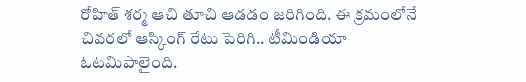రోహిత్ శర్మ ఆచి తూచి ఆడడం జరిగింది. ఈ క్రమంలోనే చివరలో ఆస్కింగ్ రేటు పెరిగి.. టీమిండియా ఓటమిపాలైంది.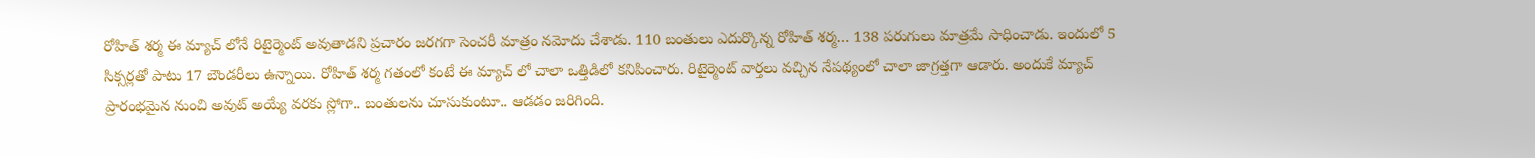రోహిత్ శర్మ ఈ మ్యాచ్ లోనే రిటైర్మెంట్ అవుతాడని ప్రచారం జరగగా సెంచరీ మాత్రం నమోదు చేశాడు. 110 బంతులు ఎదుర్కొన్న రోహిత్ శర్మ… 138 పరుగులు మాత్రమే సాధించాడు. ఇందులో 5 సిక్సర్లతో పాటు 17 బౌండరీలు ఉన్నాయి. రోహిత్ శర్మ గతంలో కంటే ఈ మ్యాచ్ లో చాలా ఒత్తిడిలో కనిపించారు. రిటైర్మెంట్ వార్తలు వచ్చిన నేపథ్యంలో చాలా జాగ్రత్తగా ఆడారు. అందుకే మ్యాచ్ ప్రారంభమైన నుంచి అవుట్ అయ్యే వరకు స్లోగా.. బంతులను చూసుకుంటూ.. ఆడడం జరిగింది.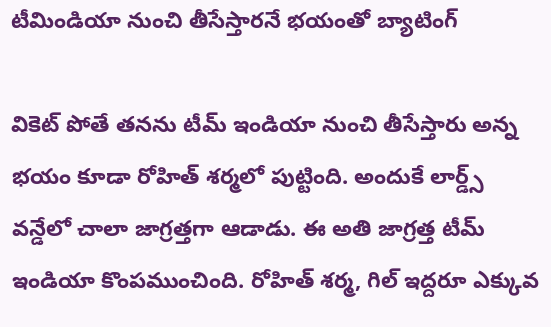టీమిండియా నుంచి తీసేస్తార‌నే భ‌యంతో బ్యాటింగ్

వికెట్ పోతే తనను టీమ్ ఇండియా నుంచి తీసేస్తారు అన్న భయం కూడా రోహిత్ శర్మలో పుట్టింది. అందుకే లార్డ్స్ వ‌న్డేలో చాలా జాగ్రత్తగా ఆడాడు. ఈ అతి జాగ్రత్త టీమ్ ఇండియా కొంపముంచింది. రోహిత్ శర్మ, గిల్ ఇద్దరూ ఎక్కువ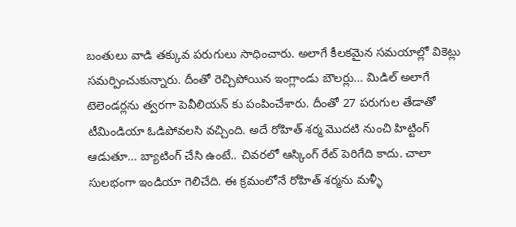బంతులు వాడి తక్కువ పరుగులు సాధించారు. అలాగే కీలకమైన సమయాల్లో వికెట్లు సమర్పించుకున్నారు. దీంతో రెచ్చిపోయిన ఇంగ్లాండు బౌలర్లు… మిడిల్ అలాగే టెలెండర్లను త్వరగా పెవీలియన్ కు పంపించేశారు. దీంతో 27 పరుగుల తేడాతో టీమిండియా ఓడిపోవలసి వచ్చింది. అదే రోహిత్ శర్మ మొదటి నుంచి హిట్టింగ్ ఆడుతూ… బ్యాటింగ్ చేసి ఉంటే.. చివరలో ఆస్కింగ్ రేట్ పెరిగేది కాదు. చాలా సులభంగా ఇండియా గెలిచేది. ఈ క్రమంలోనే రోహిత్ శర్మను మళ్ళీ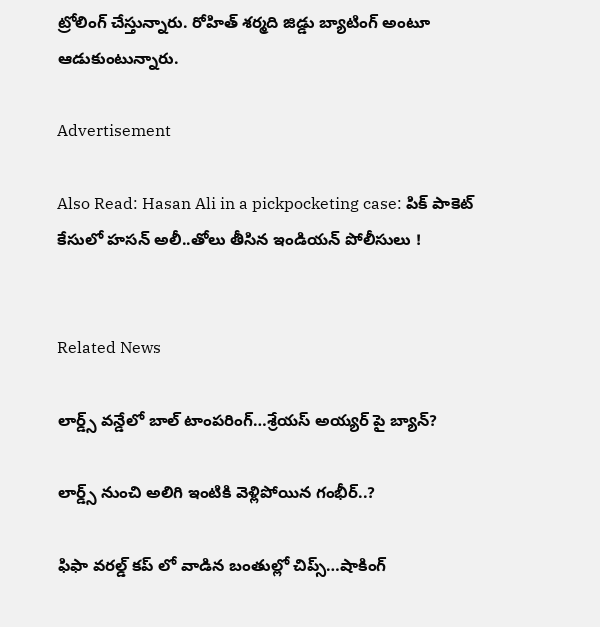ట్రోలింగ్ చేస్తున్నారు. రోహిత్ శర్మది జిడ్డు బ్యాటింగ్ అంటూ ఆడుకుంటున్నారు.

Advertisement

Also Read: Hasan Ali in a pickpocketing case: పిక్ పాకెట్ కేసులో హసన్ అలీ..తోలు తీసిన ఇండియ‌న్‌ పోలీసులు !


Related News

లార్డ్స్ వన్డేలో బాల్ టాంపరింగ్…శ్రేయస్ అయ్యర్ పై బ్యాన్?

లార్డ్స్ నుంచి అలిగి ఇంటికి వెళ్లిపోయిన గంభీర్..?

ఫిఫా వ‌ర‌ల్డ్ క‌ప్ లో వాడిన‌ బంతుల్లో చిప్స్…షాకింగ్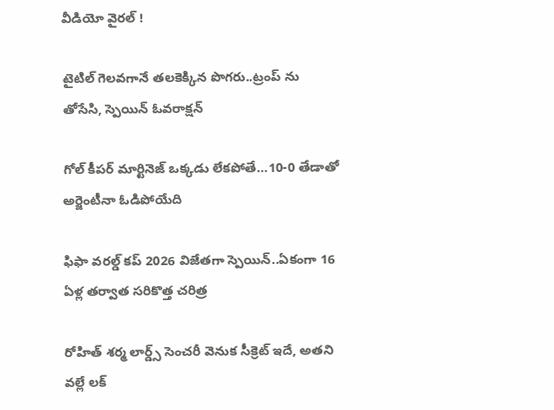వీడియో వైర‌ల్ !

టైటిల్ గెల‌వ‌గానే త‌ల‌కెక్కిన పొగ‌రు..ట్రంప్ ను తోసేసి, స్పెయిన్ ఓవ‌రాక్ష‌న్‌

గోల్ కీపర్ మార్టినెజ్ ఒక్క‌డు లేక‌పోతే…10-0 తేడాతో అర్జెంటీనా ఓడిపోయేది

ఫిఫా వ‌ర‌ల్డ్ క‌ప్ 2026 విజేతగా స్పెయిన్‌..ఏకంగా 16 ఏళ్ల త‌ర్వాత స‌రికొత్త చ‌రిత్ర‌

రోహిత్ శ‌ర్మ లార్డ్స్ సెంచ‌రీ వెనుక సీక్రెట్ ఇదే, అత‌ని వ‌ల్లే ల‌క్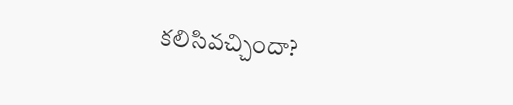క‌లిసివ‌చ్చిందా?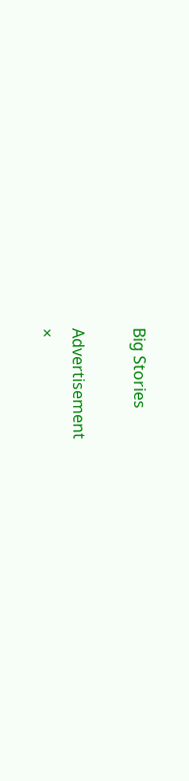Big Stories

Advertisement
×